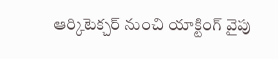ఆర్కిటెక్చర్ నుంచి యాక్టింగ్ వైపు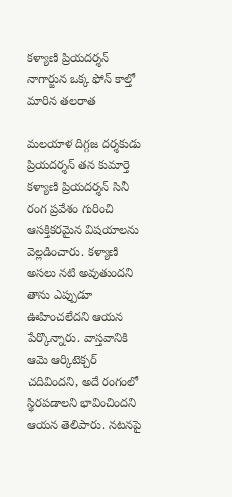కళ్యాణి ప్రియదర్శన్ నాగార్జున ఒక్క ఫోన్ కాల్తో మారిన తలరాత

మలయాళ దిగ్గజ దర్శకుడు ప్రియదర్శన్ తన కుమార్తె కళ్యాణి ప్రియదర్శన్ సినీ రంగ ప్రవేశం గురించి ఆసక్తికరమైన విషయాలను వెల్లడించారు. కళ్యాణి అసలు నటి అవుతుందని తాను ఎప్పుడూ ఊహించలేదని ఆయన పేర్కొన్నారు. వాస్తవానికి ఆమె ఆర్కిటెక్చర్ చదివిందని, అదే రంగంలో స్థిరపడాలని భావించిందని ఆయన తెలిపారు. నటనపై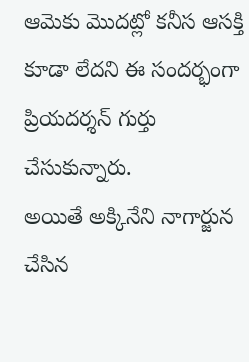ఆమెకు మొదట్లో కనీస ఆసక్తి కూడా లేదని ఈ సందర్భంగా ప్రియదర్శన్ గుర్తు చేసుకున్నారు.
అయితే అక్కినేని నాగార్జున చేసిన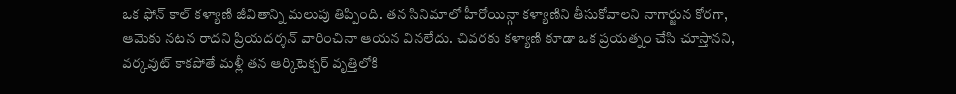ఒక ఫోన్ కాల్ కళ్యాణి జీవితాన్ని మలుపు తిప్పింది. తన సినిమాలో హీరోయిన్గా కళ్యాణిని తీసుకోవాలని నాగార్జున కోరగా, ఆమెకు నటన రాదని ప్రియదర్శన్ వారించినా ఆయన వినలేదు. చివరకు కళ్యాణి కూడా ఒక ప్రయత్నం చేసి చూస్తానని, వర్కవుట్ కాకపోతే మళ్లీ తన ఆర్కిటెక్చర్ వృత్తిలోకి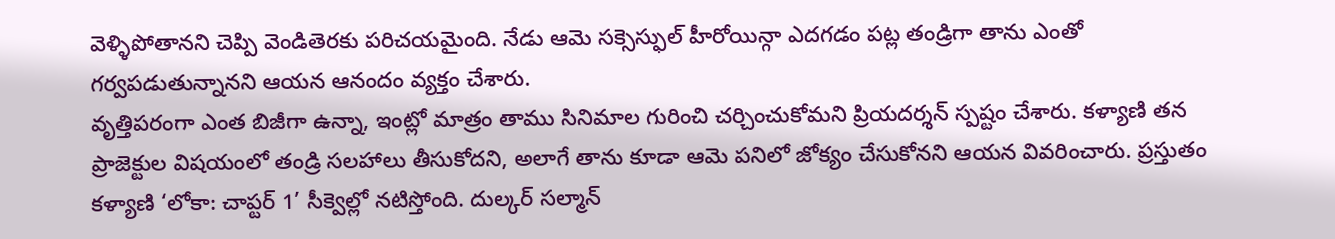వెళ్ళిపోతానని చెప్పి వెండితెరకు పరిచయమైంది. నేడు ఆమె సక్సెస్ఫుల్ హీరోయిన్గా ఎదగడం పట్ల తండ్రిగా తాను ఎంతో గర్వపడుతున్నానని ఆయన ఆనందం వ్యక్తం చేశారు.
వృత్తిపరంగా ఎంత బిజీగా ఉన్నా, ఇంట్లో మాత్రం తాము సినిమాల గురించి చర్చించుకోమని ప్రియదర్శన్ స్పష్టం చేశారు. కళ్యాణి తన ప్రాజెక్టుల విషయంలో తండ్రి సలహాలు తీసుకోదని, అలాగే తాను కూడా ఆమె పనిలో జోక్యం చేసుకోనని ఆయన వివరించారు. ప్రస్తుతం కళ్యాణి ‘లోకా: చాప్టర్ 1’ సీక్వెల్లో నటిస్తోంది. దుల్కర్ సల్మాన్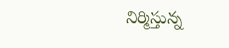నిర్మిస్తున్న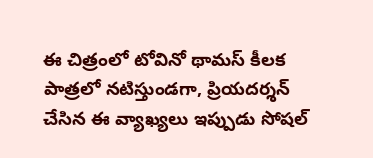ఈ చిత్రంలో టోవినో థామస్ కీలక పాత్రలో నటిస్తుండగా, ప్రియదర్శన్ చేసిన ఈ వ్యాఖ్యలు ఇప్పుడు సోషల్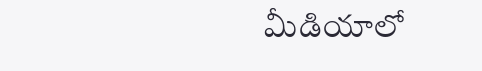మీడియాలో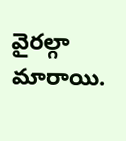వైరల్గా మారాయి.